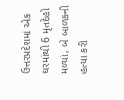ઉત્તરપ્રદેશમાં એક ઘરમાંથી 6 મૃતદેહો મળ્યાં, બે બાળકની હત્યા કરી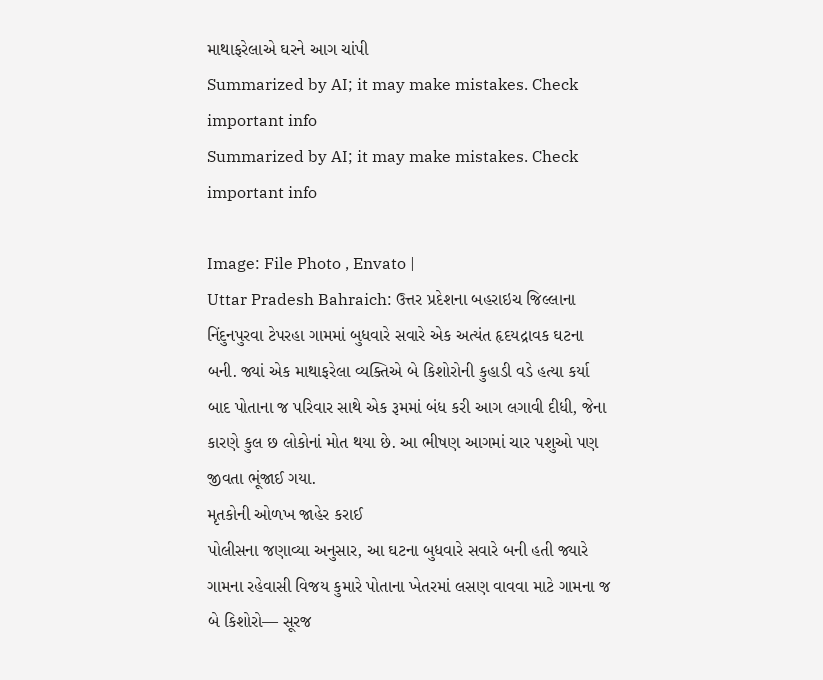માથાફરેલાએ ઘરને આગ ચાંપી
Summarized by AI; it may make mistakes. Check important info
Summarized by AI; it may make mistakes. Check important info

Image: File Photo , Envato |
Uttar Pradesh Bahraich: ઉત્તર પ્રદેશના બહરાઇચ જિલ્લાના નિંદુનપુરવા ટેપરહા ગામમાં બુધવારે સવારે એક અત્યંત હૃદયદ્રાવક ઘટના બની. જ્યાં એક માથાફરેલા વ્યક્તિએ બે કિશોરોની કુહાડી વડે હત્યા કર્યા બાદ પોતાના જ પરિવાર સાથે એક રૂમમાં બંધ કરી આગ લગાવી દીધી, જેના કારણે કુલ છ લોકોનાં મોત થયા છે. આ ભીષણ આગમાં ચાર પશુઓ પણ જીવતા ભૂંજાઈ ગયા.
મૃતકોની ઓળખ જાહેર કરાઈ
પોલીસના જણાવ્યા અનુસાર, આ ઘટના બુધવારે સવારે બની હતી જ્યારે ગામના રહેવાસી વિજય કુમારે પોતાના ખેતરમાં લસણ વાવવા માટે ગામના જ બે કિશોરો— સૂરજ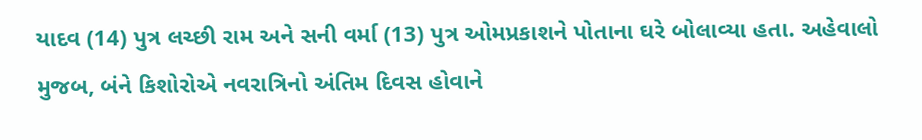યાદવ (14) પુત્ર લચ્છી રામ અને સની વર્મા (13) પુત્ર ઓમપ્રકાશને પોતાના ઘરે બોલાવ્યા હતા. અહેવાલો મુજબ, બંને કિશોરોએ નવરાત્રિનો અંતિમ દિવસ હોવાને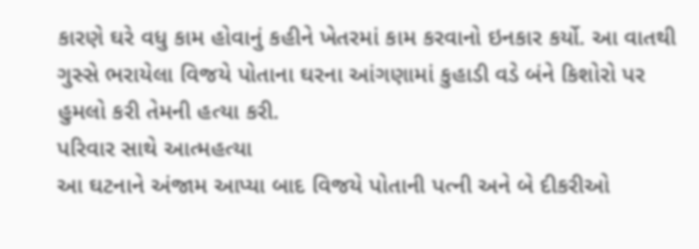કારણે ઘરે વધુ કામ હોવાનું કહીને ખેતરમાં કામ કરવાનો ઇનકાર કર્યો. આ વાતથી ગુસ્સે ભરાયેલા વિજયે પોતાના ઘરના આંગણામાં કુહાડી વડે બંને કિશોરો પર હુમલો કરી તેમની હત્યા કરી.
પરિવાર સાથે આત્મહત્યા
આ ઘટનાને અંજામ આપ્યા બાદ વિજયે પોતાની પત્ની અને બે દીકરીઓ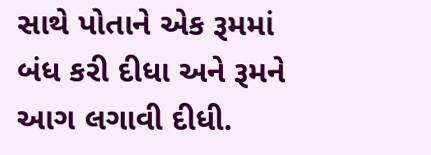સાથે પોતાને એક રૂમમાં બંધ કરી દીધા અને રૂમને આગ લગાવી દીધી.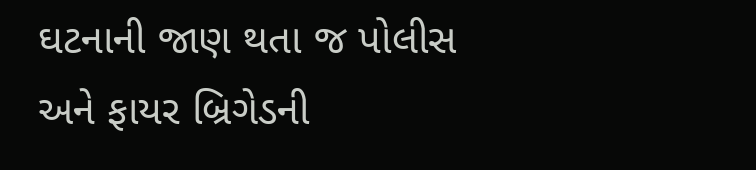ઘટનાની જાણ થતા જ પોલીસ અને ફાયર બ્રિગેડની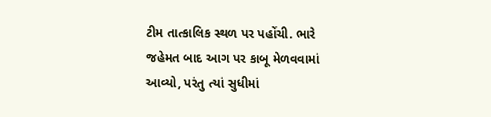ટીમ તાત્કાલિક સ્થળ પર પહોંચી. ભારે જહેમત બાદ આગ પર કાબૂ મેળવવામાં આવ્યો, પરંતુ ત્યાં સુધીમાં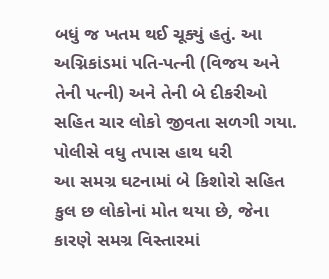બધું જ ખતમ થઈ ચૂક્યું હતું. આ અગ્નિકાંડમાં પતિ-પત્ની (વિજય અને તેની પત્ની) અને તેની બે દીકરીઓ સહિત ચાર લોકો જીવતા સળગી ગયા.
પોલીસે વધુ તપાસ હાથ ધરી
આ સમગ્ર ઘટનામાં બે કિશોરો સહિત કુલ છ લોકોનાં મોત થયા છે, જેના કારણે સમગ્ર વિસ્તારમાં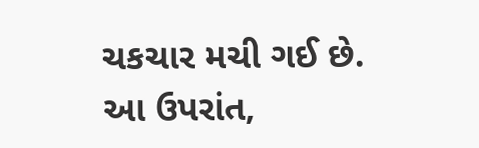ચકચાર મચી ગઈ છે. આ ઉપરાંત,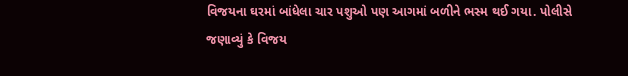વિજયના ઘરમાં બાંધેલા ચાર પશુઓ પણ આગમાં બળીને ભસ્મ થઈ ગયા. પોલીસે જણાવ્યું કે વિજય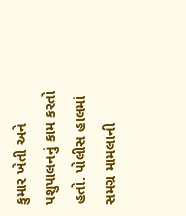કુમાર ખેતી અને પશુપાલનનું કામ કરતો હતો. પોલીસ હાલમાં સમગ્ર મામલાની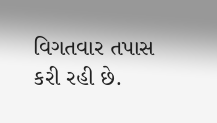વિગતવાર તપાસ કરી રહી છે.